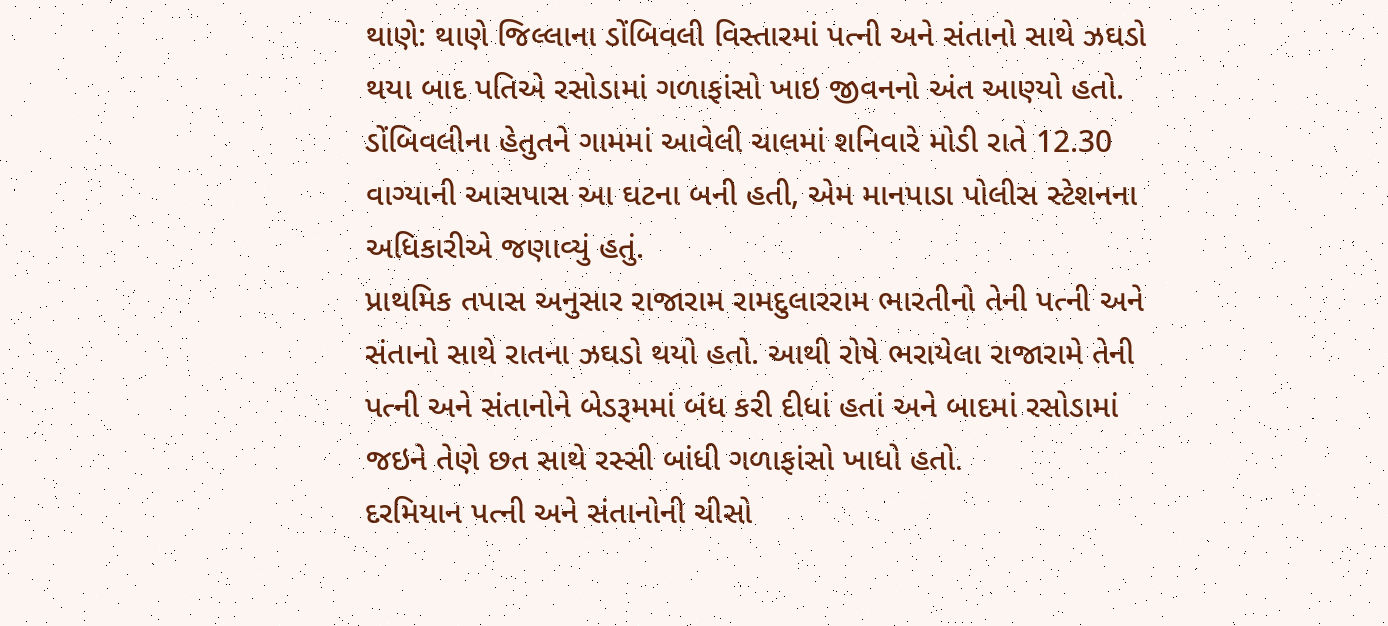થાણે: થાણે જિલ્લાના ડોંબિવલી વિસ્તારમાં પત્ની અને સંતાનો સાથે ઝઘડો થયા બાદ પતિએ રસોડામાં ગળાફાંસો ખાઇ જીવનનો અંત આણ્યો હતો.
ડોંબિવલીના હેતુતને ગામમાં આવેલી ચાલમાં શનિવારે મોડી રાતે 12.30 વાગ્યાની આસપાસ આ ઘટના બની હતી, એમ માનપાડા પોલીસ સ્ટેશનના અધિકારીએ જણાવ્યું હતું.
પ્રાથમિક તપાસ અનુસાર રાજારામ રામદુલારરામ ભારતીનો તેની પત્ની અને સંતાનો સાથે રાતના ઝઘડો થયો હતો. આથી રોષે ભરાયેલા રાજારામે તેની પત્ની અને સંતાનોને બેડરૂમમાં બંધ કરી દીધાં હતાં અને બાદમાં રસોડામાં જઇને તેણે છત સાથે રસ્સી બાંધી ગળાફાંસો ખાધો હતો.
દરમિયાન પત્ની અને સંતાનોની ચીસો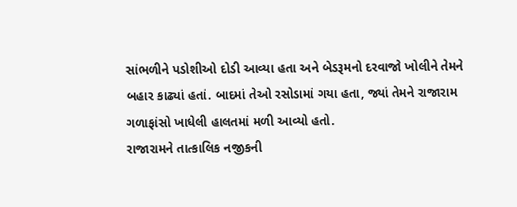સાંભળીને પડોશીઓ દોડી આવ્યા હતા અને બેડરૂમનો દરવાજો ખોલીને તેમને બહાર કાઢ્યાં હતાં. બાદમાં તેઓ રસોડામાં ગયા હતા, જ્યાં તેમને રાજારામ ગળાફાંસો ખાધેલી હાલતમાં મળી આવ્યો હતો.
રાજારામને તાત્કાલિક નજીકની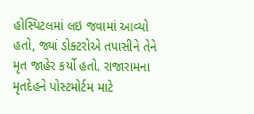હોસ્પિટલમાં લઇ જવામાં આવ્યો હતો, જ્યાં ડોક્ટરોએ તપાસીને તેને મૃત જાહેર કર્યો હતો. રાજારામના મૃતદેહને પોસ્ટમોર્ટમ માટે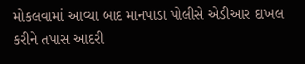મોકલવામાં આવ્યા બાદ માનપાડા પોલીસે એડીઆર દાખલ કરીને તપાસ આદરી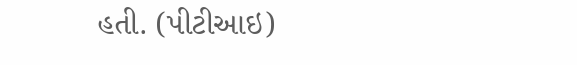હતી. (પીટીઆઇ)